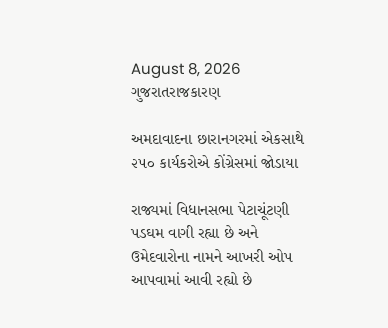August 8, 2026
ગુજરાતરાજકારણ

અમદાવાદના છારાનગરમાં એકસાથે ૨૫૦ કાર્યકરોએ કોંગ્રેસમાં જોડાયા

રાજ્યમાં વિધાનસભા પેટાચૂંટણી પડઘમ વાગી રહ્યા છે અને ઉમેદવારોના નામને આખરી ઓપ આપવામાં આવી રહ્યો છે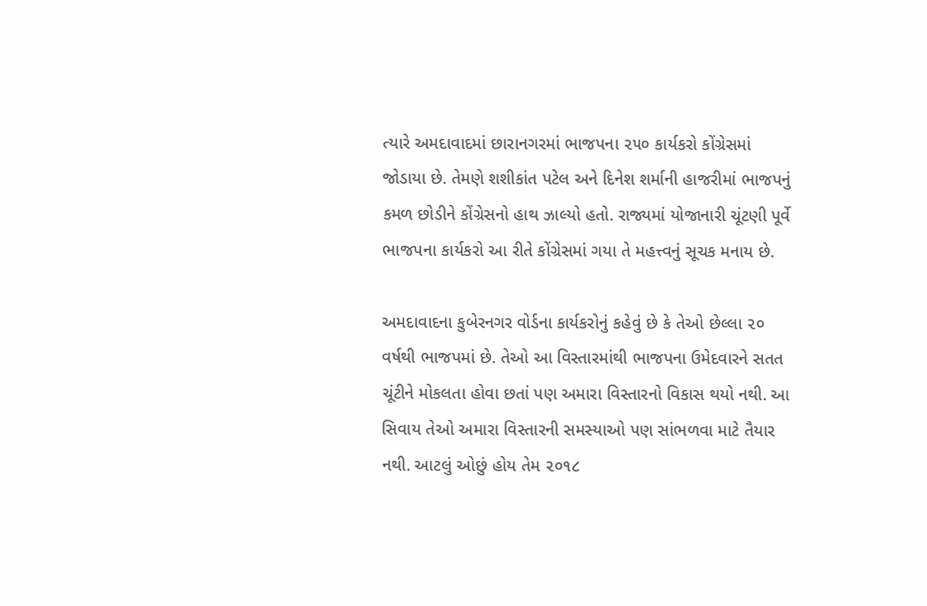ત્યારે અમદાવાદમાં છારાનગરમાં ભાજપના ૨૫૦ કાર્યકરો કોંગ્રેસમાં જોડાયા છે. તેમણે શશીકાંત પટેલ અને દિનેશ શર્માની હાજરીમાં ભાજપનું કમળ છોડીને કોંગ્રેસનો હાથ ઝાલ્યો હતો. રાજ્યમાં યોજાનારી ચૂંટણી પૂર્વે ભાજપના કાર્યકરો આ રીતે કોંગ્રેસમાં ગયા તે મહત્ત્વનું સૂચક મનાય છે.

અમદાવાદના કુબેરનગર વોર્ડના કાર્યકરોનું કહેવું છે કે તેઓ છેલ્લા ૨૦ વર્ષથી ભાજપમાં છે. તેઓ આ વિસ્તારમાંથી ભાજપના ઉમેદવારને સતત ચૂંટીને મોકલતા હોવા છતાં પણ અમારા વિસ્તારનો વિકાસ થયો નથી. આ સિવાય તેઓ અમારા વિસ્તારની સમસ્યાઓ પણ સાંભળવા માટે તૈયાર નથી. આટલું ઓછું હોય તેમ ૨૦૧૮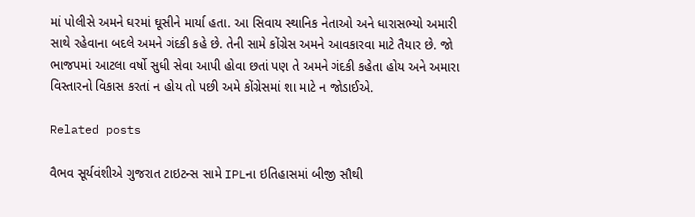માં પોલીસે અમને ઘરમાં ઘૂસીને માર્યા હતા. આ સિવાય સ્થાનિક નેતાઓ અને ધારાસભ્યો અમારી સાથે રહેવાના બદલે અમને ગંદકી કહે છે. તેની સામે કોંગ્રેસ અમને આવકારવા માટે તૈયાર છે. જો ભાજપમાં આટલા વર્ષો સુધી સેવા આપી હોવા છતાં પણ તે અમને ગંદકી કહેતા હોય અને અમારા વિસ્તારનો વિકાસ કરતાં ન હોય તો પછી અમે કોંગ્રેસમાં શા માટે ન જોડાઈએ.

Related posts

વૈભવ સૂર્યવંશીએ ગુજરાત ટાઇટન્સ સામે IPLના ઇતિહાસમાં બીજી સૌથી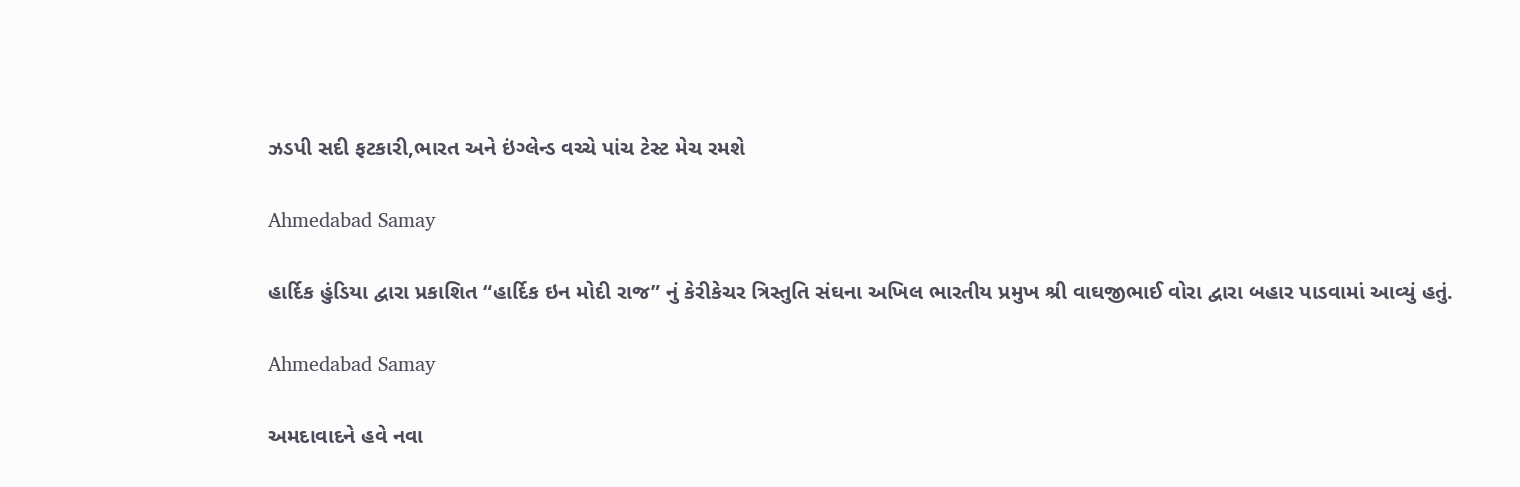ઝડપી સદી ફટકારી,ભારત અને ઇંગ્લેન્ડ વચ્ચે પાંચ ટેસ્ટ મેચ રમશે

Ahmedabad Samay

હાર્દિક હુંડિયા દ્વારા પ્રકાશિત “હાર્દિક ઇન મોદી રાજ” નું કેરીકેચર ત્રિસ્તુતિ સંઘના અખિલ ભારતીય પ્રમુખ શ્રી વાઘજીભાઈ વોરા દ્વારા બહાર પાડવામાં આવ્યું હતું.

Ahmedabad Samay

અમદાવાદને હવે નવા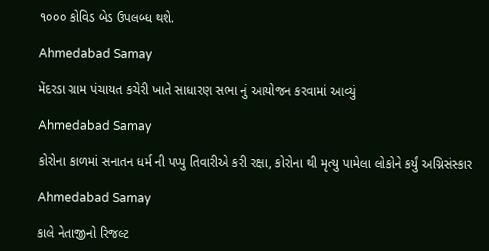૧૦૦૦ કોવિડ બેડ ઉપલબ્ધ થશે.

Ahmedabad Samay

મેંદરડા ગ્રામ પંચાયત કચેરી ખાતે સાધારણ સભા નું આયોજન કરવામાં આવ્યું

Ahmedabad Samay

કોરોના કાળમાં સનાતન ધર્મ ની પપ્પુ તિવારીએ કરી રક્ષા, કોરોના થી મૃત્યુ પામેલા લોકોને કર્યું અગ્નિસંસ્કાર

Ahmedabad Samay

કાલે નેતાજીનો રિજલ્ટ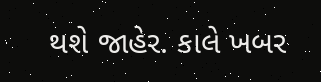થશે જાહેર. કાલે ખબર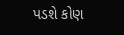પડશે કોણ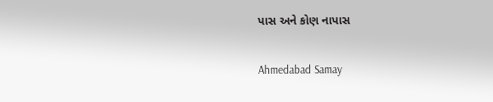પાસ અને કોણ નાપાસ

Ahmedabad Samay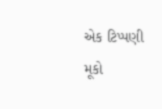એક ટિપ્પણી મૂકો